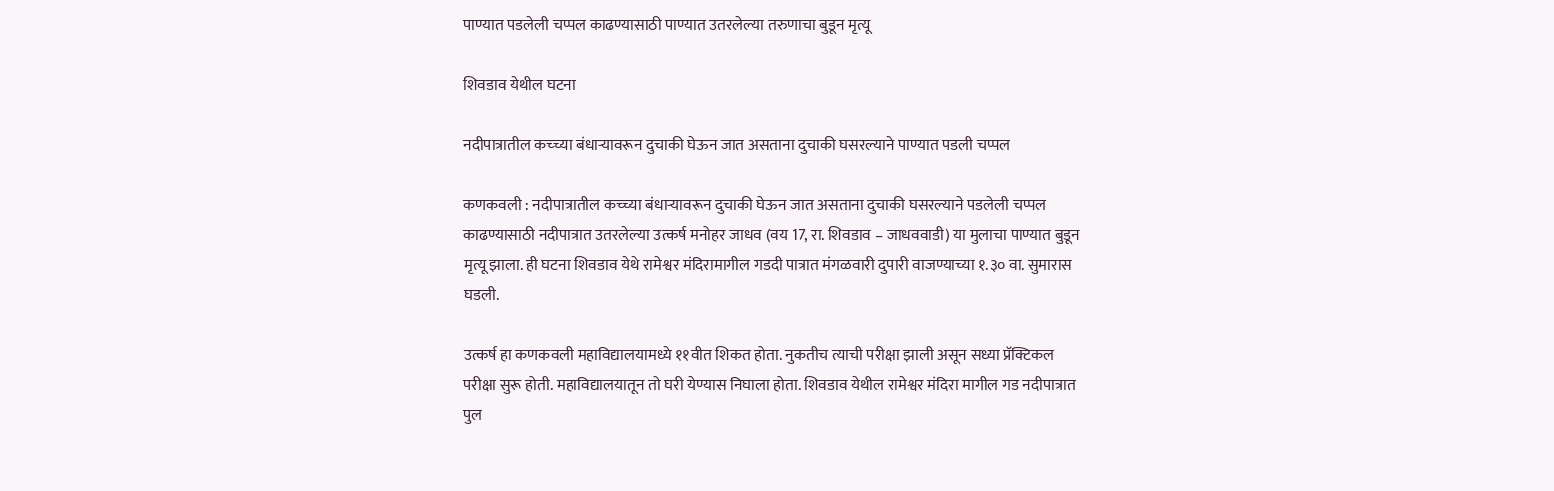पाण्यात पडलेली चप्पल काढण्यासाठी पाण्यात उतरलेल्या तरुणाचा बुडून मृत्यू

शिवडाव येथील घटना

नदीपात्रातील कच्च्या बंधाऱ्यावरून दुचाकी घेऊन जात असताना दुचाकी घसरल्याने पाण्यात पडली चप्पल

कणकवली : नदीपात्रातील कच्च्या बंधाऱ्यावरून दुचाकी घेऊन जात असताना दुचाकी घसरल्याने पडलेली चप्पल काढण्यासाठी नदीपात्रात उतरलेल्या उत्कर्ष मनोहर जाधव (वय 17, रा. शिवडाव – जाधववाडी) या मुलाचा पाण्यात बुडून मृत्यू झाला. ही घटना शिवडाव येथे रामेश्वर मंदिरामागील गडदी पात्रात मंगळवारी दुपारी वाजण्याच्या १.३० वा. सुमारास घडली.

उत्कर्ष हा कणकवली महाविद्यालयामध्ये ११वीत शिकत होता. नुकतीच त्याची परीक्षा झाली असून सध्या प्रॅक्टिकल परीक्षा सुरू होती. महाविद्यालयातून तो घरी येण्यास निघाला होता. शिवडाव येथील रामेश्वर मंदिरा मागील गड नदीपात्रात पुल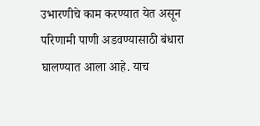उभारणीचे काम करण्यात येत असून परिणामी पाणी अडवण्यासाठी बंधारा घालण्यात आला आहे. याच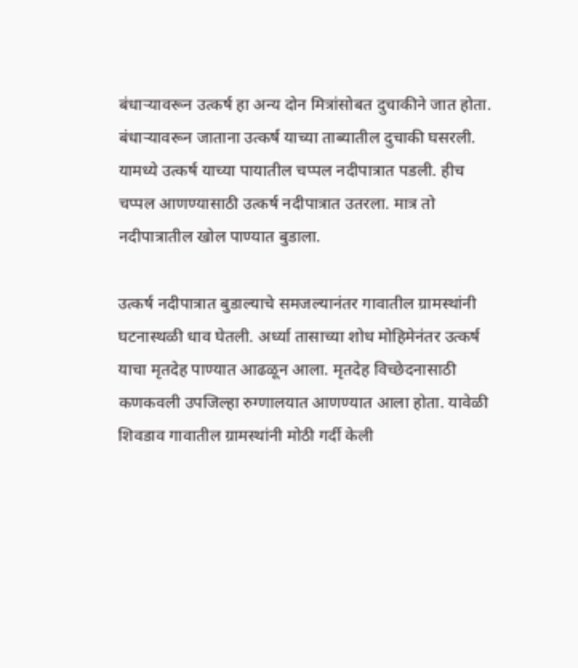बंधाऱ्यावरून उत्कर्ष हा अन्य दोन मित्रांसोबत दुचाकीने जात होता. बंधाऱ्यावरून जाताना उत्कर्ष याच्या ताब्यातील दुचाकी घसरली. यामध्ये उत्कर्ष याच्या पायातील चप्पल नदीपात्रात पडली. हीच चप्पल आणण्यासाठी उत्कर्ष नदीपात्रात उतरला. मात्र तो नदीपात्रातील खोल पाण्यात बुडाला.

उत्कर्ष नदीपात्रात बुडाल्याचे समजल्यानंतर गावातील ग्रामस्थांनी घटनास्थळी धाव घेतली. अर्ध्या तासाच्या शोध मोहिमेनंतर उत्कर्ष याचा मृतदेह पाण्यात आढळून आला. मृतदेह विच्छेदनासाठी कणकवली उपजिल्हा रुग्णालयात आणण्यात आला होता. यावेळी शिवडाव गावातील ग्रामस्थांनी मोठी गर्दी केली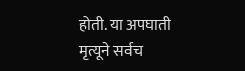होती. या अपघाती मृत्यूने सर्वच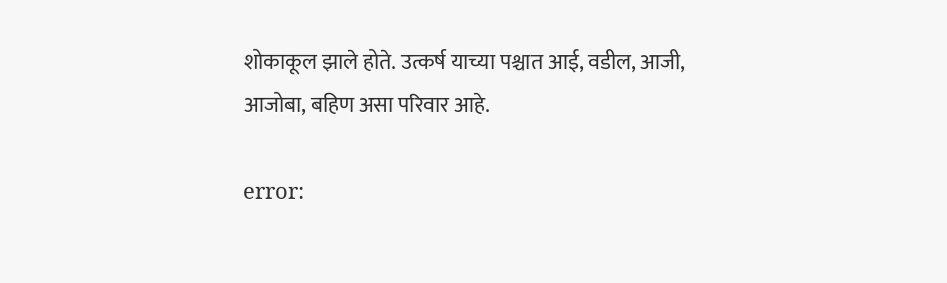शोकाकूल झाले होते. उत्कर्ष याच्या पश्चात आई, वडील, आजी, आजोबा, बहिण असा परिवार आहे.

error: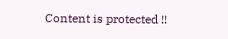Content is protected !!